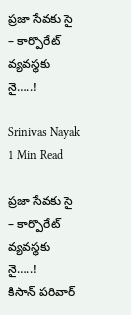ప్రజా సేవకు సై – కార్పొరేట్ వ్యవస్థకు నై…..!

Srinivas Nayak
1 Min Read

ప్రజా సేవకు సై – కార్పొరేట్ వ్యవస్థకు నై…..!
కిసాన్ పరివార్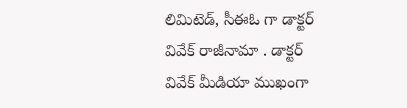లిమిటెడ్, సీఈఓ గా డాక్టర్ వివేక్ రాజీనామా . డాక్టర్ వివేక్ మీడియా ముఖంగా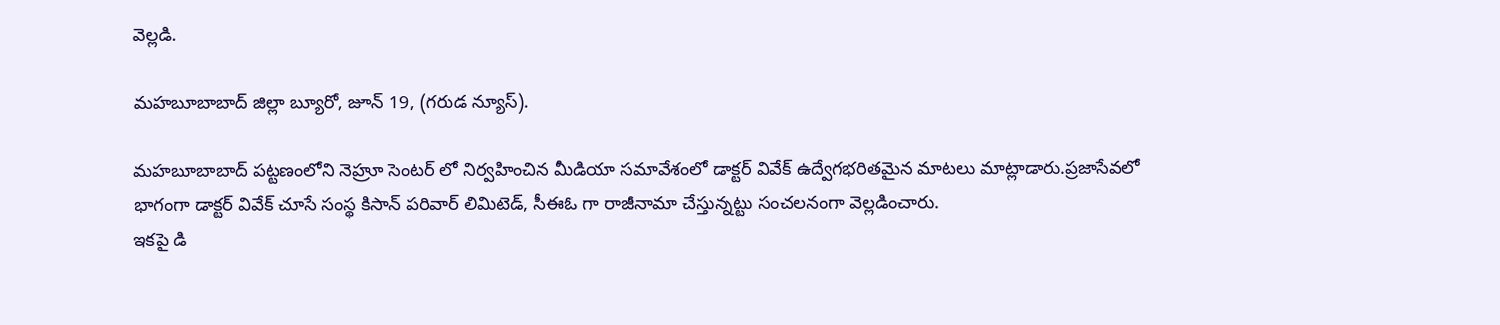వెల్లడి.

మహబూబాబాద్ జిల్లా బ్యూరో, జూన్ 19, (గరుడ న్యూస్).

మహబూబాబాద్ పట్టణంలోని నెహ్రూ సెంటర్ లో నిర్వహించిన మీడియా సమావేశంలో డాక్టర్ వివేక్ ఉద్వేగభరితమైన మాటలు మాట్లాడారు.ప్రజాసేవలో భాగంగా డాక్టర్ వివేక్ చూసే సంస్థ కిసాన్ పరివార్ లిమిటెడ్, సీఈఓ గా రాజీనామా చేస్తున్నట్టు సంచలనంగా వెల్లడించారు.
ఇకపై డి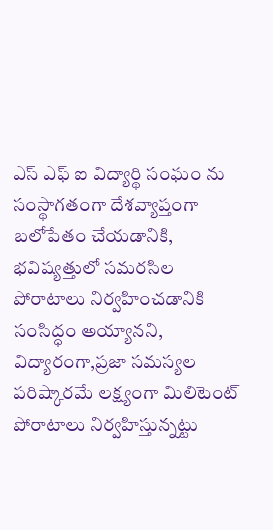ఎస్ ఎఫ్ ఐ విద్యార్థి సంఘం ను సంస్థాగతంగా దేశవ్యాప్తంగా బలోపేతం చేయడానికి, భవిష్యత్తులో సమరసిల పోరాటాలు నిర్వహించడానికి సంసిద్ధం అయ్యానని, విద్యారంగా,ప్రజా సమస్యల పరిష్కారమే లక్ష్యంగా మిలిటెంట్ పోరాటాలు నిర్వహిస్తున్నట్టు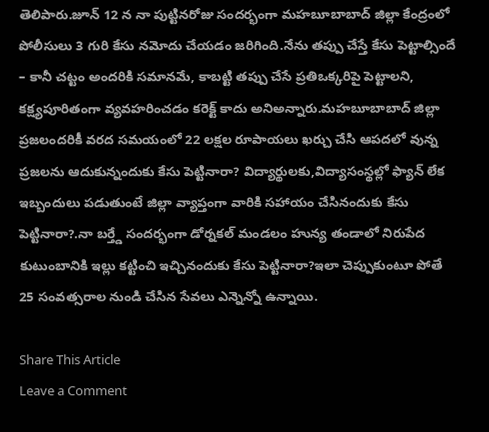తెలిపారు.జూన్ 12 న నా పుట్టినరోజు సందర్భంగా మహబూబాబాద్ జిల్లా కేంద్రంలో పోలీసులు 3 గురి కేసు నమోదు చేయడం జరిగింది.నేను తప్పు చేస్తే కేసు పెట్టాల్సిందే – కానీ చట్టం అందరికి సమానమే, కాబట్టి తప్పు చేసే ప్రతిఒక్కరిపై పెట్టాలని, కక్ష్యపూరితంగా వ్యవహరించడం కరెక్ట్ కాదు అనిఅన్నారు.మహబూబాబాద్ జిల్లా ప్రజలందరికీ వరద సమయంలో 22 లక్షల రూపాయలు ఖర్చు చేసి ఆపదలో వున్న ప్రజలను ఆదుకున్నందుకు కేసు పెట్టినారా? విద్యార్థులకు,విద్యాసంస్థల్లో ఫ్యాన్ లేక ఇబ్బందులు పడుతుంటే జిల్లా వ్యాప్తంగా వారికి సహాయం చేసినందుకు కేసు పెట్టినారా?.నా బర్త్డే సందర్భంగా డోర్నకల్ మండలం హున్య తండాలో నిరుపేద కుటుంబానికి ఇల్లు కట్టించి ఇచ్చినందుకు కేసు పెట్టినారా?ఇలా చెప్పుకుంటూ పోతే 25 సంవత్సరాల నుండి చేసిన సేవలు ఎన్నెన్నో ఉన్నాయి.

Share This Article
Leave a Comment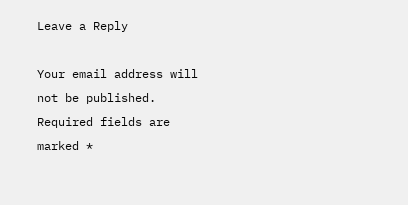Leave a Reply

Your email address will not be published. Required fields are marked *